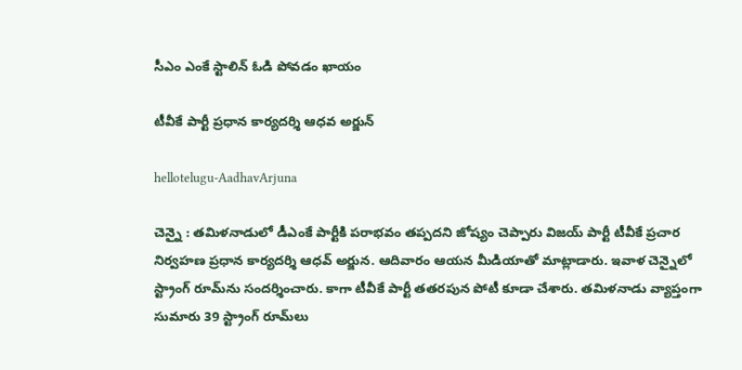సీఎం ఎంకే స్టాలిన్ ఓడి పోవ‌డం ఖాయం

టీవీకే పార్టీ ప్ర‌ధాన కార్య‌ద‌ర్శి ఆధ‌వ అర్జున్

hellotelugu-AadhavArjuna

చెన్నై : త‌మిళ‌నాడులో డీఎంకే పార్టీకి ప‌రాభ‌వం త‌ప్ప‌ద‌ని జోష్యం చెప్పారు విజ‌య్ పార్టీ టీవీకే ప్ర‌చార నిర్వ‌హ‌ణ ప్ర‌ధాన కార్య‌ద‌ర్శి ఆధ‌వ్ అర్జున. ఆదివారం ఆయ‌న మీడియాతో మాట్లాడారు. ఇవాళ చెన్నైలో
స్ట్రాంగ్ రూమ్‌ను సందర్శించారు. కాగా టీవీకే పార్టీ త‌త‌ర‌పున పోటీ కూడా చేశారు. తమిళనాడు వ్యాప్తంగా సుమారు 39 స్ట్రాంగ్ రూమ్‌లు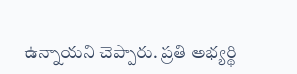ఉన్నాయని చెప్పారు. ప్రతి అభ్యర్థి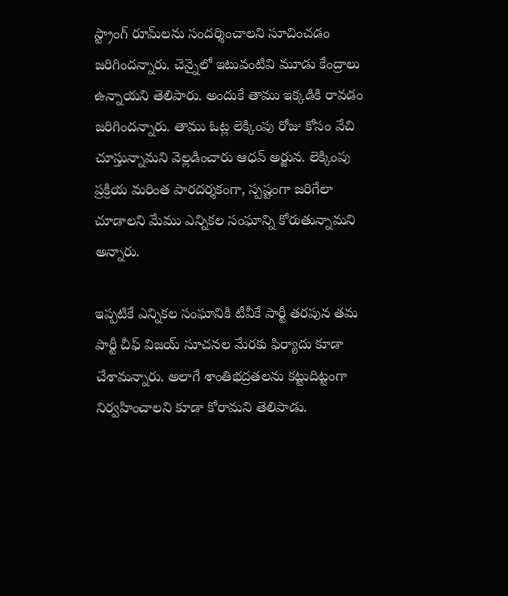స్ట్రాంగ్ రూమ్‌లను సందర్శించాలని సూచించడం జరిగిందన్నారు. చెన్నైలో ఇటువంటివి మూడు కేంద్రాలు ఉన్నాయని తెలిపారు. అందుకే తాము ఇక్క‌డికి రావ‌డం జ‌రిగింద‌న్నారు. తాము ఓట్ల లెక్కింపు రోజు కోసం వేచి చూస్తున్నామని వెల్ల‌డించారు ఆధ‌వ్ అర్జున‌. లెక్కింపు ప్రక్రియ మరింత పారదర్శకంగా, స్పష్టంగా జరిగేలా చూడాలని మేము ఎన్నికల సంఘాన్ని కోరుతున్నామని అన్నారు.

ఇప్ప‌టికే ఎన్నిక‌ల సంఘానికి టీవీకే పార్టీ త‌ర‌పున త‌మ పార్టీ చీఫ్ విజ‌య్ సూచ‌న‌ల మేర‌కు ఫిర్యాదు కూడా చేశామ‌న్నారు. అలాగే శాంతిభద్రతలను కట్టుదిట్టంగా నిర్వహించాలని కూడా కోరామ‌ని తెలిపాడు.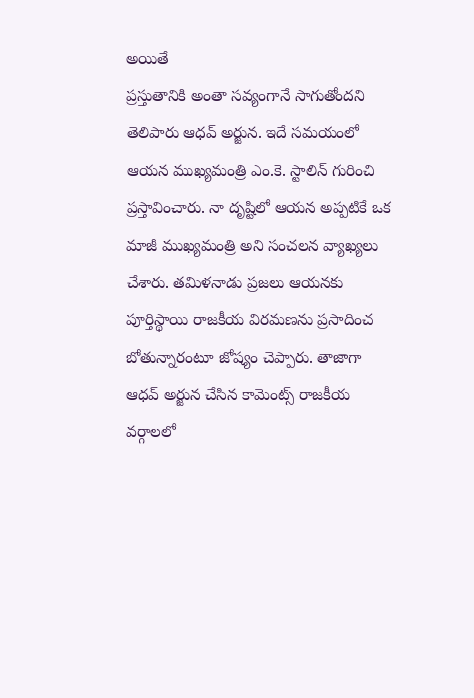అయితే
ప్రస్తుతానికి అంతా సవ్యంగానే సాగుతోంద‌ని తెలిపారు ఆధ‌వ్ అర్జున‌. ఇదే స‌మ‌యంలో ఆయ‌న ముఖ్యమంత్రి ఎం.కె. స్టాలిన్ గురించి ప్రస్తావించారు. నా దృష్టిలో ఆయన అప్పటికే ఒక మాజీ ముఖ్యమంత్రి అని సంచ‌ల‌న వ్యాఖ్య‌లు చేశారు. తమిళనాడు ప్రజలు ఆయనకు పూర్తిస్థాయి రాజకీయ విరమణను ప్రసాదించ బోతున్నారంటూ జోష్యం చెప్పారు. తాజాగా ఆధ‌వ్ అర్జున చేసిన కామెంట్స్ రాజ‌కీయ వ‌ర్గాల‌లో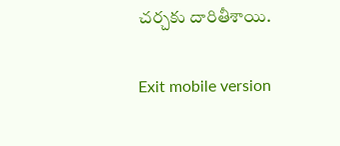చ‌ర్చ‌కు దారితీశాయి.

Exit mobile version